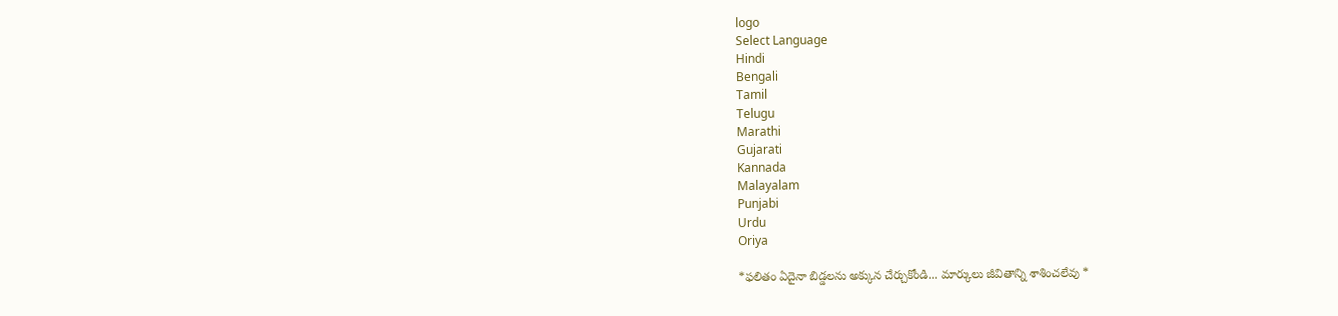logo
Select Language
Hindi
Bengali
Tamil
Telugu
Marathi
Gujarati
Kannada
Malayalam
Punjabi
Urdu
Oriya

*ఫలితం ఏదైనా బిడ్డలను అక్కున చేర్చుకోండి... మార్కులు జీవితాన్ని శాశించలేవు *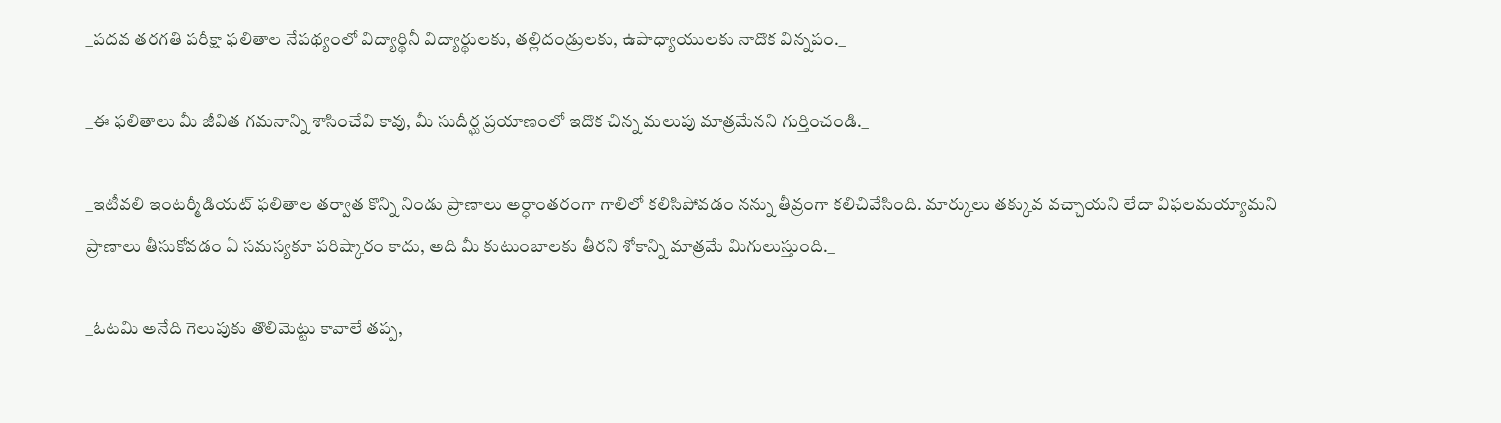_పదవ తరగతి ప‌రీక్షా ఫలితాల నేపథ్యంలో విద్యార్థినీ విద్యార్థులకు, తల్లిదండ్రులకు, ఉపాధ్యాయులకు నాదొక విన్నపం._

_ఈ ఫలితాలు మీ జీవిత గమనాన్ని శాసించేవి కావు, మీ సుదీర్ఘ ప్రయాణంలో ఇదొక చిన్న మలుపు మాత్రమేనని గుర్తించండి._

_ఇటీవలి ఇంటర్మీడియట్ ఫలితాల తర్వాత కొన్ని నిండు ప్రాణాలు అర్ధాంతరంగా గాలిలో కలిసిపోవడం నన్ను తీవ్రంగా కలిచివేసింది. మార్కులు తక్కువ వచ్చాయని లేదా విఫలమయ్యామని ప్రాణాలు తీసుకోవడం ఏ సమస్యకూ పరిష్కారం కాదు, అది మీ కుటుంబాలకు తీరని శోకాన్ని మాత్రమే మిగులుస్తుంది._

_ఓటమి అనేది గెలుపుకు తొలిమెట్టు కావాలే తప్ప,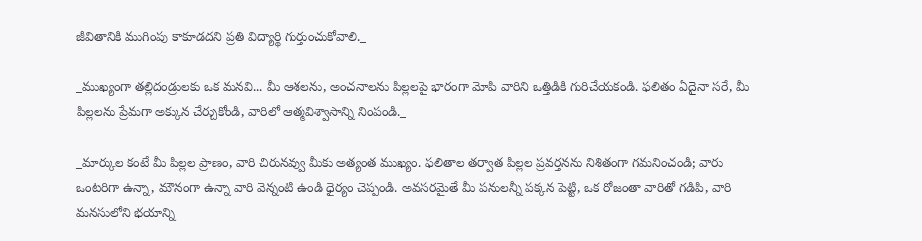జీవితానికి ముగింపు కాకూడదని ప్రతి విద్యార్థి గుర్తుంచుకోవాలి._

_ముఖ్యంగా తల్లిదండ్రులకు ఒక మనవి... మీ ఆశలను, అంచనాలను పిల్లలపై భారంగా మోపి వారిని ఒత్తిడికి గురిచేయకండి. ఫలితం ఏదైనా సరే, మీ పిల్లలను ప్రేమగా అక్కున చేర్చుకోండి, వారిలో ఆత్మవిశ్వాసాన్ని నింపండి._

_మార్కుల కంటే మీ పిల్లల ప్రాణం, వారి చిరునవ్వు మీకు అత్యంత ముఖ్యం. ఫలితాల తర్వాత పిల్లల ప్రవర్తనను నిశితంగా గమనించండి; వారు ఒంటరిగా ఉన్నా, మౌనంగా ఉన్నా వారి వెన్నంటి ఉండి ధైర్యం చెప్పండి. అవసరమైతే మీ పనులన్నీ పక్కన పెట్టి, ఒక రోజంతా వారితో గడిపి, వారి మనసులోని భయాన్ని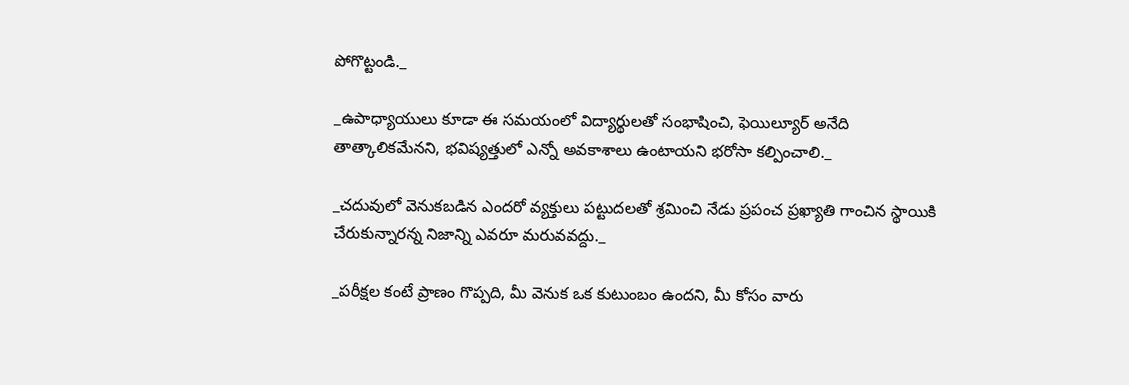పోగొట్టండి._

_ఉపాధ్యాయులు కూడా ఈ సమయంలో విద్యార్థులతో సంభాషించి, ఫెయిల్యూర్ అనేది తాత్కాలికమేనని, భవిష్యత్తులో ఎన్నో అవకాశాలు ఉంటాయని భరోసా కల్పించాలి._

_చదువులో వెనుకబడిన ఎందరో వ్యక్తులు పట్టుదలతో శ్రమించి నేడు ప్రపంచ ప్రఖ్యాతి గాంచిన స్థాయికి చేరుకున్నారన్న నిజాన్ని ఎవరూ మరువవద్దు._

_పరీక్షల కంటే ప్రాణం గొప్పది, మీ వెనుక ఒక కుటుంబం ఉందని, మీ కోసం వారు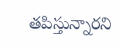తపిస్తున్నారని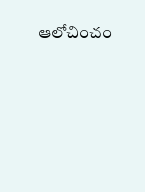ఆలోచించం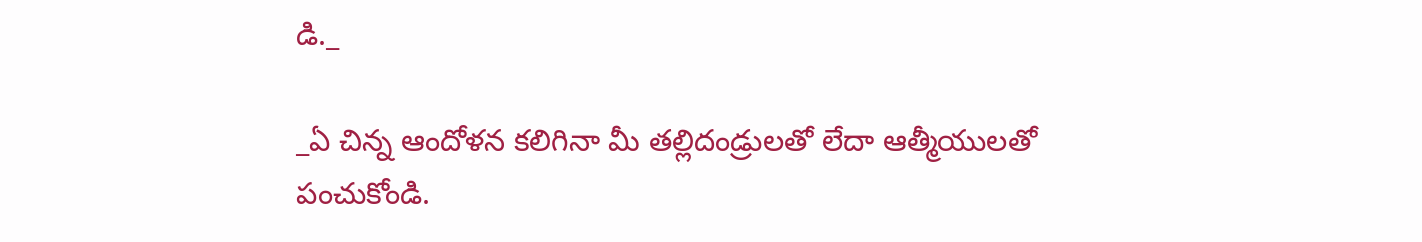డి._

_ఏ చిన్న ఆందోళన కలిగినా మీ తల్లిదండ్రులతో లేదా ఆత్మీయులతో పంచుకోండి.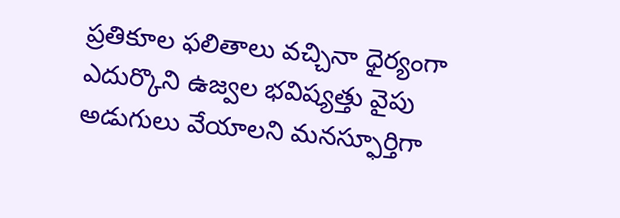ప్రతికూల ఫలితాలు వచ్చినా ధైర్యంగా ఎదుర్కొని ఉజ్వల భవిష్యత్తు వైపు అడుగులు వేయాలని మనస్ఫూర్తిగా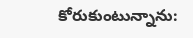కోరుకుంటున్నాను: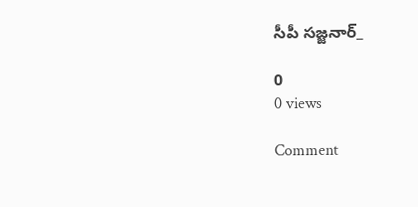సీపీ సజ్జనార్_

0
0 views

Comment